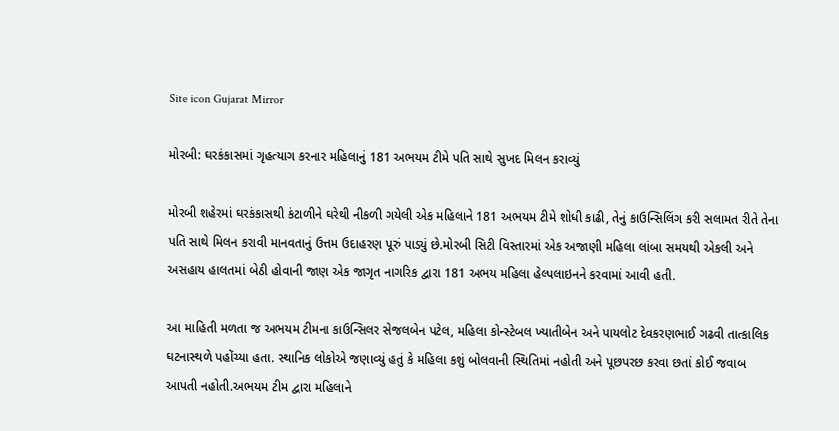Site icon Gujarat Mirror

મોરબી: ઘરકંકાસમાં ગૃહત્યાગ કરનાર મહિલાનું 181 અભયમ ટીમે પતિ સાથે સુખદ મિલન કરાવ્યું

મોરબી શહેરમાં ઘરકંકાસથી કંટાળીને ઘરેથી નીકળી ગયેલી એક મહિલાને 181 અભયમ ટીમે શોધી કાઢી, તેનું કાઉન્સિલિંગ કરી સલામત રીતે તેના પતિ સાથે મિલન કરાવી માનવતાનું ઉત્તમ ઉદાહરણ પૂરું પાડ્યું છે.મોરબી સિટી વિસ્તારમાં એક અજાણી મહિલા લાંબા સમયથી એકલી અને અસહાય હાલતમાં બેઠી હોવાની જાણ એક જાગૃત નાગરિક દ્વારા 181 અભય મહિલા હેલ્પલાઇનને કરવામાં આવી હતી.

આ માહિતી મળતા જ અભયમ ટીમના કાઉન્સિલર સેજલબેન પટેલ, મહિલા કોન્સ્ટેબલ ખ્યાતીબેન અને પાયલોટ દેવકરણભાઈ ગઢવી તાત્કાલિક ઘટનાસ્થળે પહોંચ્યા હતા. સ્થાનિક લોકોએ જણાવ્યું હતું કે મહિલા કશું બોલવાની સ્થિતિમાં નહોતી અને પૂછપરછ કરવા છતાં કોઈ જવાબ આપતી નહોતી.અભયમ ટીમ દ્વારા મહિલાને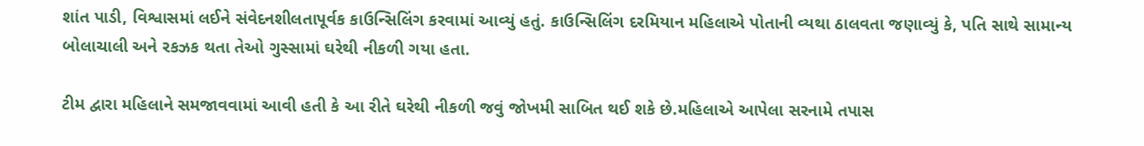શાંત પાડી, વિશ્વાસમાં લઈને સંવેદનશીલતાપૂર્વક કાઉન્સિલિંગ કરવામાં આવ્યું હતું. કાઉન્સિલિંગ દરમિયાન મહિલાએ પોતાની વ્યથા ઠાલવતા જણાવ્યું કે, પતિ સાથે સામાન્ય બોલાચાલી અને રકઝક થતા તેઓ ગુસ્સામાં ઘરેથી નીકળી ગયા હતા.

ટીમ દ્વારા મહિલાને સમજાવવામાં આવી હતી કે આ રીતે ઘરેથી નીકળી જવું જોખમી સાબિત થઈ શકે છે.મહિલાએ આપેલા સરનામે તપાસ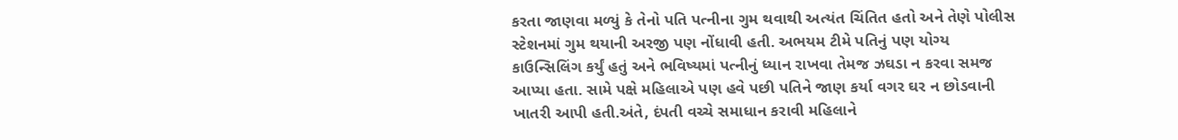કરતા જાણવા મળ્યું કે તેનો પતિ પત્નીના ગુમ થવાથી અત્યંત ચિંતિત હતો અને તેણે પોલીસ સ્ટેશનમાં ગુમ થયાની અરજી પણ નોંધાવી હતી. અભયમ ટીમે પતિનું પણ યોગ્ય કાઉન્સિલિંગ કર્યું હતું અને ભવિષ્યમાં પત્નીનું ધ્યાન રાખવા તેમજ ઝઘડા ન કરવા સમજ આપ્યા હતા. સામે પક્ષે મહિલાએ પણ હવે પછી પતિને જાણ કર્યા વગર ઘર ન છોડવાની ખાતરી આપી હતી.અંતે, દંપતી વચ્ચે સમાધાન કરાવી મહિલાને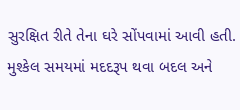સુરક્ષિત રીતે તેના ઘરે સોંપવામાં આવી હતી. મુશ્કેલ સમયમાં મદદરૂપ થવા બદલ અને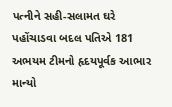પત્નીને સહી-સલામત ઘરે પહોંચાડવા બદલ પતિએ 181 અભયમ ટીમનો હૃદયપૂર્વક આભાર માન્યો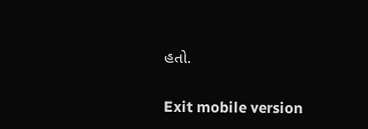હતો.

Exit mobile version